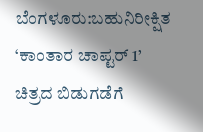ಬೆಂಗಳೂರು:ಬಹುನಿರೀಕ್ಷಿತ ‘ಕಾಂತಾರ ಚಾಪ್ಟರ್ 1’ ಚಿತ್ರದ ಬಿಡುಗಡೆಗೆ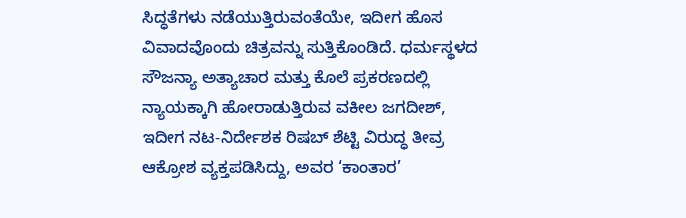ಸಿದ್ಧತೆಗಳು ನಡೆಯುತ್ತಿರುವಂತೆಯೇ, ಇದೀಗ ಹೊಸ ವಿವಾದವೊಂದು ಚಿತ್ರವನ್ನು ಸುತ್ತಿಕೊಂಡಿದೆ. ಧರ್ಮಸ್ಥಳದ ಸೌಜನ್ಯಾ ಅತ್ಯಾಚಾರ ಮತ್ತು ಕೊಲೆ ಪ್ರಕರಣದಲ್ಲಿ ನ್ಯಾಯಕ್ಕಾಗಿ ಹೋರಾಡುತ್ತಿರುವ ವಕೀಲ ಜಗದೀಶ್, ಇದೀಗ ನಟ-ನಿರ್ದೇಶಕ ರಿಷಬ್ ಶೆಟ್ಟಿ ವಿರುದ್ಧ ತೀವ್ರ ಆಕ್ರೋಶ ವ್ಯಕ್ತಪಡಿಸಿದ್ದು, ಅವರ ‘ಕಾಂತಾರ’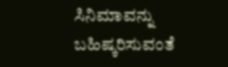ಸಿನಿಮಾವನ್ನು ಬಹಿಷ್ಕರಿಸುವಂತೆ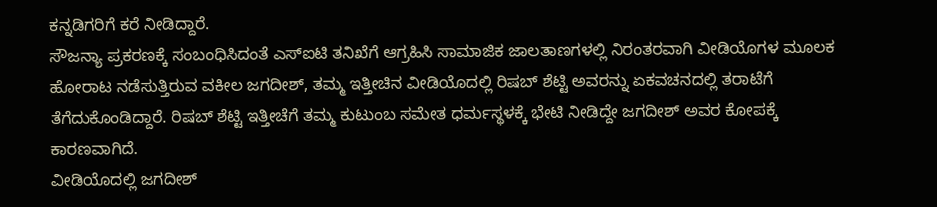ಕನ್ನಡಿಗರಿಗೆ ಕರೆ ನೀಡಿದ್ದಾರೆ.
ಸೌಜನ್ಯಾ ಪ್ರಕರಣಕ್ಕೆ ಸಂಬಂಧಿಸಿದಂತೆ ಎಸ್ಐಟಿ ತನಿಖೆಗೆ ಆಗ್ರಹಿಸಿ ಸಾಮಾಜಿಕ ಜಾಲತಾಣಗಳಲ್ಲಿ ನಿರಂತರವಾಗಿ ವೀಡಿಯೊಗಳ ಮೂಲಕ ಹೋರಾಟ ನಡೆಸುತ್ತಿರುವ ವಕೀಲ ಜಗದೀಶ್, ತಮ್ಮ ಇತ್ತೀಚಿನ ವೀಡಿಯೊದಲ್ಲಿ ರಿಷಬ್ ಶೆಟ್ಟಿ ಅವರನ್ನು ಏಕವಚನದಲ್ಲಿ ತರಾಟೆಗೆ ತೆಗೆದುಕೊಂಡಿದ್ದಾರೆ. ರಿಷಬ್ ಶೆಟ್ಟಿ ಇತ್ತೀಚೆಗೆ ತಮ್ಮ ಕುಟುಂಬ ಸಮೇತ ಧರ್ಮಸ್ಥಳಕ್ಕೆ ಭೇಟಿ ನೀಡಿದ್ದೇ ಜಗದೀಶ್ ಅವರ ಕೋಪಕ್ಕೆ ಕಾರಣವಾಗಿದೆ.
ವೀಡಿಯೊದಲ್ಲಿ ಜಗದೀಶ್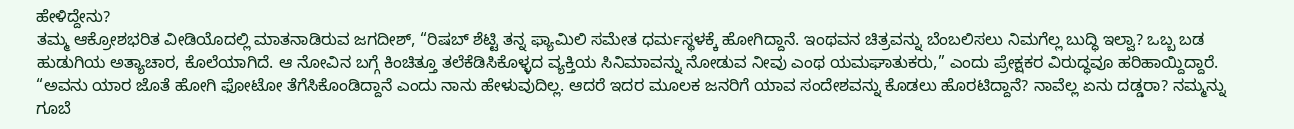ಹೇಳಿದ್ದೇನು?
ತಮ್ಮ ಆಕ್ರೋಶಭರಿತ ವೀಡಿಯೊದಲ್ಲಿ ಮಾತನಾಡಿರುವ ಜಗದೀಶ್, “ರಿಷಬ್ ಶೆಟ್ಟಿ ತನ್ನ ಫ್ಯಾಮಿಲಿ ಸಮೇತ ಧರ್ಮಸ್ಥಳಕ್ಕೆ ಹೋಗಿದ್ದಾನೆ. ಇಂಥವನ ಚಿತ್ರವನ್ನು ಬೆಂಬಲಿಸಲು ನಿಮಗೆಲ್ಲ ಬುದ್ಧಿ ಇಲ್ವಾ? ಒಬ್ಬ ಬಡ ಹುಡುಗಿಯ ಅತ್ಯಾಚಾರ, ಕೊಲೆಯಾಗಿದೆ. ಆ ನೋವಿನ ಬಗ್ಗೆ ಕಿಂಚಿತ್ತೂ ತಲೆಕೆಡಿಸಿಕೊಳ್ಳದ ವ್ಯಕ್ತಿಯ ಸಿನಿಮಾವನ್ನು ನೋಡುವ ನೀವು ಎಂಥ ಯಮಘಾತುಕರು,” ಎಂದು ಪ್ರೇಕ್ಷಕರ ವಿರುದ್ಧವೂ ಹರಿಹಾಯ್ದಿದ್ದಾರೆ.
“ಅವನು ಯಾರ ಜೊತೆ ಹೋಗಿ ಫೋಟೋ ತೆಗೆಸಿಕೊಂಡಿದ್ದಾನೆ ಎಂದು ನಾನು ಹೇಳುವುದಿಲ್ಲ. ಆದರೆ ಇದರ ಮೂಲಕ ಜನರಿಗೆ ಯಾವ ಸಂದೇಶವನ್ನು ಕೊಡಲು ಹೊರಟಿದ್ದಾನೆ? ನಾವೆಲ್ಲ ಏನು ದಡ್ಡರಾ? ನಮ್ಮನ್ನು ಗೂಬೆ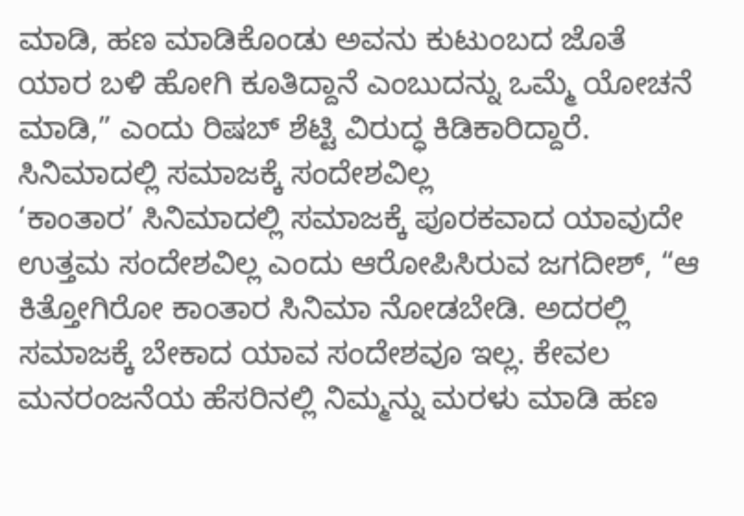ಮಾಡಿ, ಹಣ ಮಾಡಿಕೊಂಡು ಅವನು ಕುಟುಂಬದ ಜೊತೆ ಯಾರ ಬಳಿ ಹೋಗಿ ಕೂತಿದ್ದಾನೆ ಎಂಬುದನ್ನು ಒಮ್ಮೆ ಯೋಚನೆ ಮಾಡಿ,” ಎಂದು ರಿಷಬ್ ಶೆಟ್ಟಿ ವಿರುದ್ಧ ಕಿಡಿಕಾರಿದ್ದಾರೆ.
ಸಿನಿಮಾದಲ್ಲಿ ಸಮಾಜಕ್ಕೆ ಸಂದೇಶವಿಲ್ಲ
‘ಕಾಂತಾರ’ ಸಿನಿಮಾದಲ್ಲಿ ಸಮಾಜಕ್ಕೆ ಪೂರಕವಾದ ಯಾವುದೇ ಉತ್ತಮ ಸಂದೇಶವಿಲ್ಲ ಎಂದು ಆರೋಪಿಸಿರುವ ಜಗದೀಶ್, “ಆ ಕಿತ್ತೋಗಿರೋ ಕಾಂತಾರ ಸಿನಿಮಾ ನೋಡಬೇಡಿ. ಅದರಲ್ಲಿ ಸಮಾಜಕ್ಕೆ ಬೇಕಾದ ಯಾವ ಸಂದೇಶವೂ ಇಲ್ಲ. ಕೇವಲ ಮನರಂಜನೆಯ ಹೆಸರಿನಲ್ಲಿ ನಿಮ್ಮನ್ನು ಮರಳು ಮಾಡಿ ಹಣ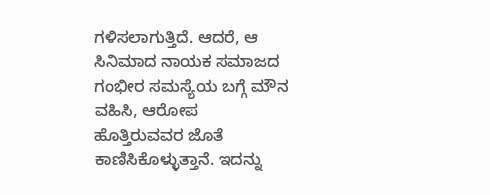ಗಳಿಸಲಾಗುತ್ತಿದೆ. ಆದರೆ, ಆ ಸಿನಿಮಾದ ನಾಯಕ ಸಮಾಜದ ಗಂಭೀರ ಸಮಸ್ಯೆಯ ಬಗ್ಗೆ ಮೌನ ವಹಿಸಿ, ಆರೋಪ ಹೊತ್ತಿರುವವರ ಜೊತೆ ಕಾಣಿಸಿಕೊಳ್ಳುತ್ತಾನೆ. ಇದನ್ನು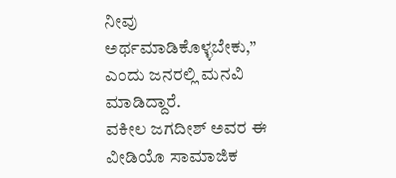ನೀವು ಅರ್ಥಮಾಡಿಕೊಳ್ಳಬೇಕು,” ಎಂದು ಜನರಲ್ಲಿ ಮನವಿ ಮಾಡಿದ್ದಾರೆ.
ವಕೀಲ ಜಗದೀಶ್ ಅವರ ಈ ವೀಡಿಯೊ ಸಾಮಾಜಿಕ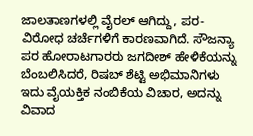ಜಾಲತಾಣಗಳಲ್ಲಿ ವೈರಲ್ ಆಗಿದ್ದು, ಪರ-ವಿರೋಧ ಚರ್ಚೆಗಳಿಗೆ ಕಾರಣವಾಗಿದೆ. ಸೌಜನ್ಯಾ ಪರ ಹೋರಾಟಗಾರರು ಜಗದೀಶ್ ಹೇಳಿಕೆಯನ್ನು ಬೆಂಬಲಿಸಿದರೆ, ರಿಷಬ್ ಶೆಟ್ಟಿ ಅಭಿಮಾನಿಗಳು ಇದು ವೈಯಕ್ತಿಕ ನಂಬಿಕೆಯ ವಿಚಾರ, ಅದನ್ನು ವಿವಾದ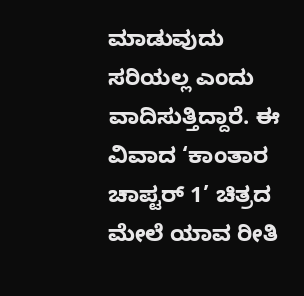ಮಾಡುವುದು ಸರಿಯಲ್ಲ ಎಂದು ವಾದಿಸುತ್ತಿದ್ದಾರೆ. ಈ ವಿವಾದ ‘ಕಾಂತಾರ ಚಾಪ್ಟರ್ 1’ ಚಿತ್ರದ ಮೇಲೆ ಯಾವ ರೀತಿ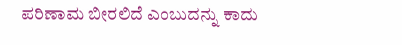ಪರಿಣಾಮ ಬೀರಲಿದೆ ಎಂಬುದನ್ನು ಕಾದು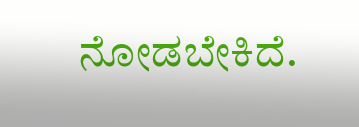ನೋಡಬೇಕಿದೆ.